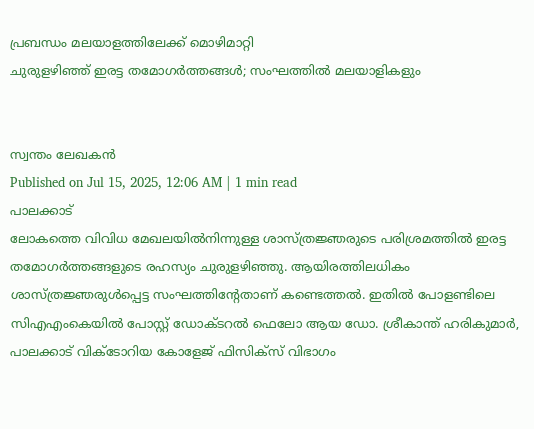പ്രബന്ധം മലയാളത്തിലേക്ക് മൊഴിമാറ്റി
ചുരുളഴിഞ്ഞ് ഇരട്ട തമോഗർത്തങ്ങൾ; സംഘത്തിൽ മലയാളികളും


സ്വന്തം ലേഖകൻ
Published on Jul 15, 2025, 12:06 AM | 1 min read
പാലക്കാട്
ലോകത്തെ വിവിധ മേഖലയിൽനിന്നുള്ള ശാസ്ത്രജ്ഞരുടെ പരിശ്രമത്തിൽ ഇരട്ട തമോഗർത്തങ്ങളുടെ രഹസ്യം ചുരുളഴിഞ്ഞു. ആയിരത്തിലധികം ശാസ്ത്രജ്ഞരുൾപ്പെട്ട സംഘത്തിന്റേതാണ് കണ്ടെത്തൽ. ഇതിൽ പോളണ്ടിലെ സിഎഎംകെയിൽ പോസ്റ്റ് ഡോക്ടറൽ ഫെലോ ആയ ഡോ. ശ്രീകാന്ത് ഹരികുമാർ, പാലക്കാട് വിക്ടോറിയ കോളേജ് ഫിസിക്സ് വിഭാഗം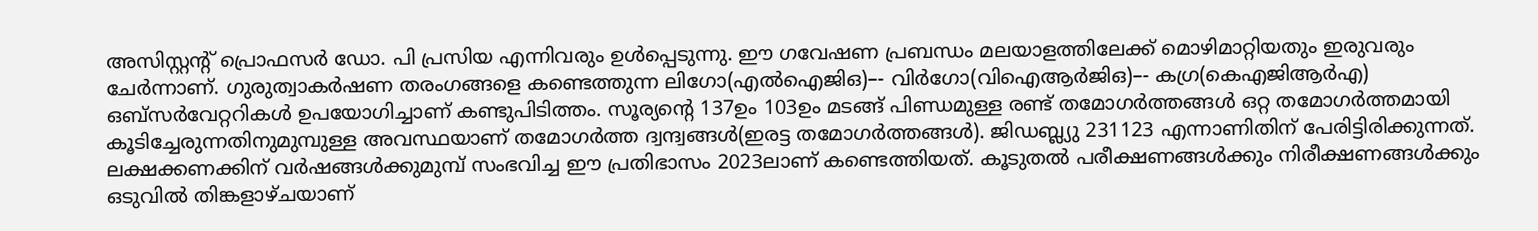അസിസ്റ്റന്റ് പ്രൊഫസർ ഡോ. പി പ്രസിയ എന്നിവരും ഉൾപ്പെടുന്നു. ഈ ഗവേഷണ പ്രബന്ധം മലയാളത്തിലേക്ക് മൊഴിമാറ്റിയതും ഇരുവരും ചേർന്നാണ്. ഗുരുത്വാകർഷണ തരംഗങ്ങളെ കണ്ടെത്തുന്ന ലിഗോ(എൽഐജിഒ)–- വിർഗോ(വിഐആർജിഒ)–- കഗ്ര(കെഎജിആർഎ) ഒബ്സർവേറ്ററികൾ ഉപയോഗിച്ചാണ് കണ്ടുപിടിത്തം. സൂര്യന്റെ 137ഉം 103ഉം മടങ്ങ് പിണ്ഡമുള്ള രണ്ട് തമോഗർത്തങ്ങൾ ഒറ്റ തമോഗർത്തമായി കൂടിച്ചേരുന്നതിനുമുമ്പുള്ള അവസ്ഥയാണ് തമോഗർത്ത ദ്വന്ദ്വങ്ങൾ(ഇരട്ട തമോഗർത്തങ്ങൾ). ജിഡബ്ല്യു 231123 എന്നാണിതിന് പേരിട്ടിരിക്കുന്നത്. ലക്ഷക്കണക്കിന് വർഷങ്ങൾക്കുമുമ്പ് സംഭവിച്ച ഈ പ്രതിഭാസം 2023ലാണ് കണ്ടെത്തിയത്. കൂടുതൽ പരീക്ഷണങ്ങൾക്കും നിരീക്ഷണങ്ങൾക്കും ഒടുവിൽ തിങ്കളാഴ്ചയാണ്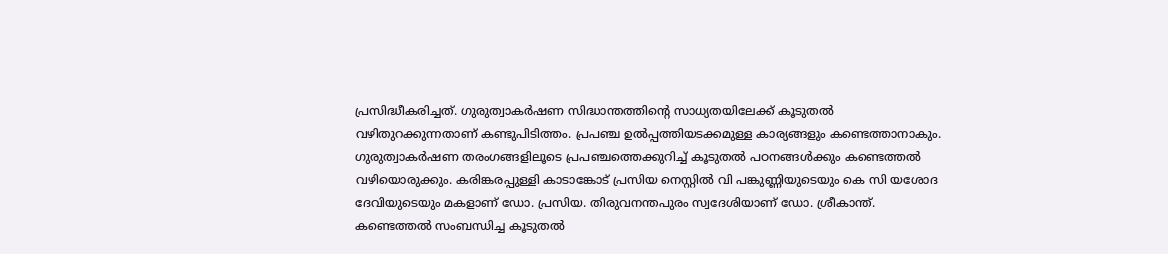പ്രസിദ്ധീകരിച്ചത്. ഗുരുത്വാകർഷണ സിദ്ധാന്തത്തിന്റെ സാധ്യതയിലേക്ക് കൂടുതൽ വഴിതുറക്കുന്നതാണ് കണ്ടുപിടിത്തം. പ്രപഞ്ച ഉൽപ്പത്തിയടക്കമുള്ള കാര്യങ്ങളും കണ്ടെത്താനാകും. ഗുരുത്വാകർഷണ തരംഗങ്ങളിലൂടെ പ്രപഞ്ചത്തെക്കുറിച്ച് കൂടുതൽ പഠനങ്ങൾക്കും കണ്ടെത്തൽ വഴിയൊരുക്കും. കരിങ്കരപ്പുള്ളി കാടാങ്കോട് പ്രസിയ നെസ്റ്റിൽ വി പങ്കുണ്ണിയുടെയും കെ സി യശോദ ദേവിയുടെയും മകളാണ് ഡോ. പ്രസിയ. തിരുവനന്തപുരം സ്വദേശിയാണ് ഡോ. ശ്രീകാന്ത്. കണ്ടെത്തൽ സംബന്ധിച്ച കൂടുതൽ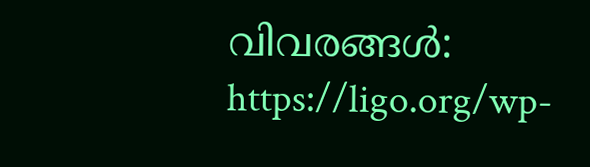വിവരങ്ങൾ: https://ligo.org/wp-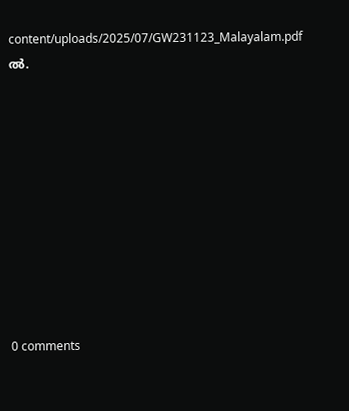content/uploads/2025/07/GW231123_Malayalam.pdf ൽ.










0 comments